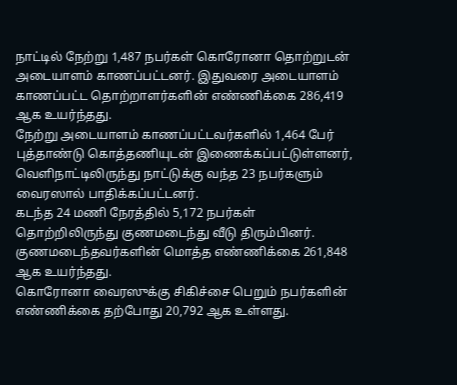நாட்டில் நேற்று 1,487 நபர்கள் கொரோனா தொற்றுடன் அடையாளம் காணப்பட்டனர். இதுவரை அடையாளம் காணப்பட்ட தொற்றாளர்களின் எண்ணிக்கை 286,419 ஆக உயர்ந்தது.
நேற்று அடையாளம் காணப்பட்டவர்களில் 1,464 பேர் புத்தாண்டு கொத்தணியுடன் இணைக்கப்பட்டுள்ளனர், வெளிநாட்டிலிருந்து நாட்டுக்கு வந்த 23 நபர்களும் வைரஸால் பாதிக்கப்பட்டனர்.
கடந்த 24 மணி நேரத்தில் 5,172 நபர்கள் தொற்றிலிருந்து குணமடைந்து வீடு திரும்பினர். குணமடைந்தவர்களின் மொத்த எண்ணிக்கை 261,848 ஆக உயர்ந்தது.
கொரோனா வைரஸுக்கு சிகிச்சை பெறும் நபர்களின் எண்ணிக்கை தற்போது 20,792 ஆக உள்ளது.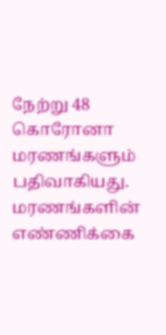நேற்று 48 கொரோனா மரணங்களும் பதிவாகியது. மரணங்களின் எண்ணிக்கை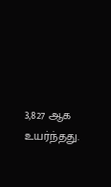3,827 ஆக உயர்ந்தது.